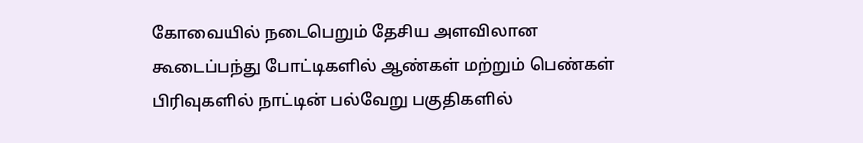கோவையில் நடைபெறும் தேசிய அளவிலான கூடைப்பந்து போட்டிகளில் ஆண்கள் மற்றும் பெண்கள் பிரிவுகளில் நாட்டின் பல்வேறு பகுதிகளில்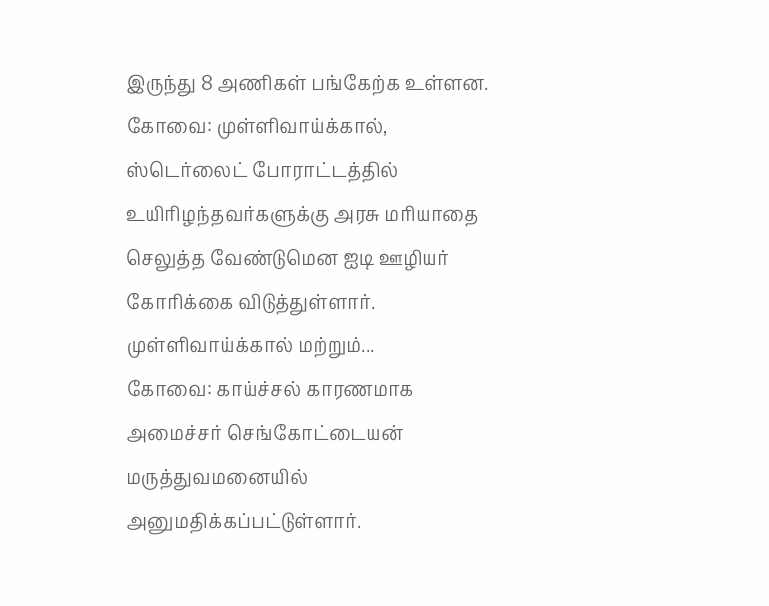இருந்து 8 அணிகள் பங்கேற்க உள்ளன.
கோவை: முள்ளிவாய்க்கால், ஸ்டெர்லைட் போராட்டத்தில் உயிரிழந்தவர்களுக்கு அரசு மரியாதை செலுத்த வேண்டுமென ஐடி ஊழியர் கோரிக்கை விடுத்துள்ளார்.
முள்ளிவாய்க்கால் மற்றும்...
கோவை: காய்ச்சல் காரணமாக அமைச்சர் செங்கோட்டையன் மருத்துவமனையில் அனுமதிக்கப்பட்டுள்ளார்.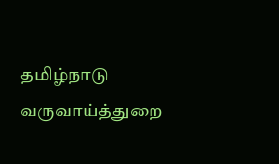தமிழ்நாடு வருவாய்த்துறை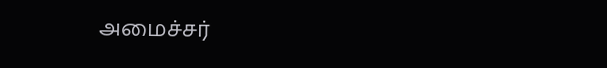அமைச்சர்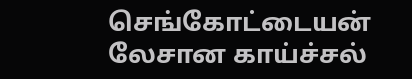செங்கோட்டையன் லேசான காய்ச்சல்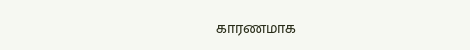காரணமாக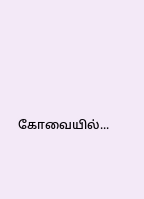கோவையில்...